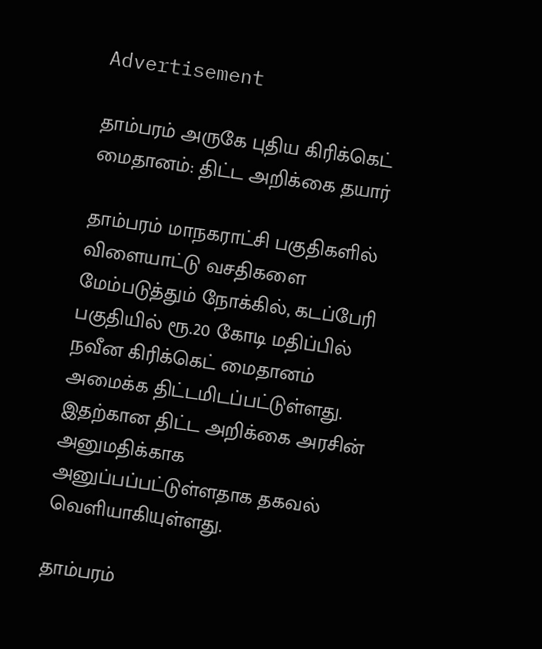Advertisement

தாம்பரம் அருகே புதிய கிரிக்கெட் மைதானம்: திட்ட அறிக்கை தயார்

தாம்பரம் மாநகராட்சி பகுதிகளில் விளையாட்டு வசதிகளை மேம்படுத்தும் நோக்கில், கடப்பேரி பகுதியில் ரூ.20 கோடி மதிப்பில் நவீன கிரிக்கெட் மைதானம் அமைக்க திட்டமிடப்பட்டுள்ளது. இதற்கான திட்ட அறிக்கை அரசின் அனுமதிக்காக அனுப்பப்பட்டுள்ளதாக தகவல் வெளியாகியுள்ளது.

தாம்பரம்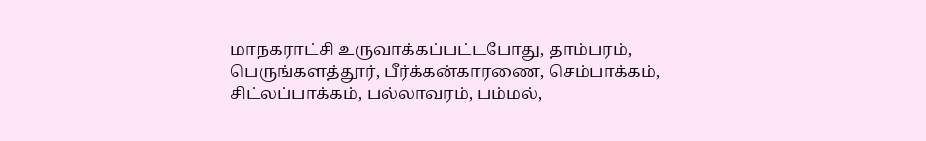மாநகராட்சி உருவாக்கப்பட்டபோது, தாம்பரம், பெருங்களத்தூர், பீர்க்கன்காரணை, செம்பாக்கம், சிட்லப்பாக்கம், பல்லாவரம், பம்மல்,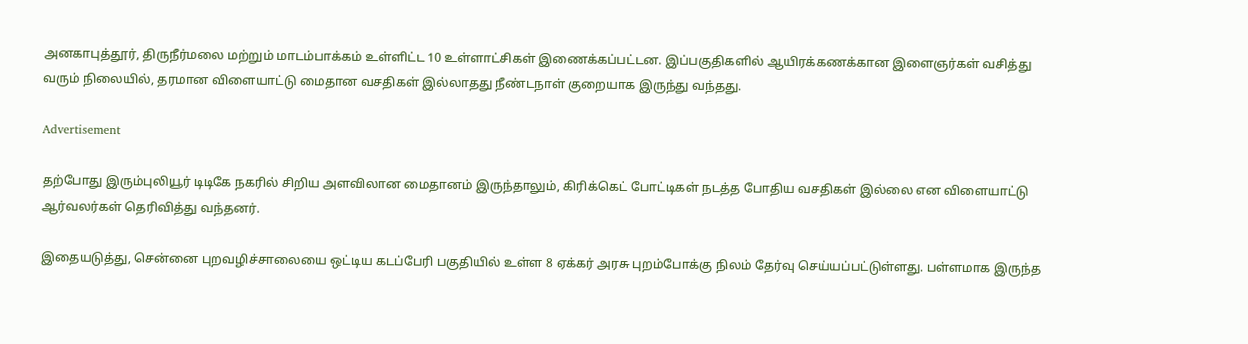அனகாபுத்தூர், திருநீர்மலை மற்றும் மாடம்பாக்கம் உள்ளிட்ட 10 உள்ளாட்சிகள் இணைக்கப்பட்டன. இப்பகுதிகளில் ஆயிரக்கணக்கான இளைஞர்கள் வசித்து வரும் நிலையில், தரமான விளையாட்டு மைதான வசதிகள் இல்லாதது நீண்டநாள் குறையாக இருந்து வந்தது.

Advertisement

தற்போது இரும்புலியூர் டிடிகே நகரில் சிறிய அளவிலான மைதானம் இருந்தாலும், கிரிக்கெட் போட்டிகள் நடத்த போதிய வசதிகள் இல்லை என விளையாட்டு ஆர்வலர்கள் தெரிவித்து வந்தனர்.

இதையடுத்து, சென்னை புறவழிச்சாலையை ஒட்டிய கடப்பேரி பகுதியில் உள்ள 8 ஏக்கர் அரசு புறம்போக்கு நிலம் தேர்வு செய்யப்பட்டுள்ளது. பள்ளமாக இருந்த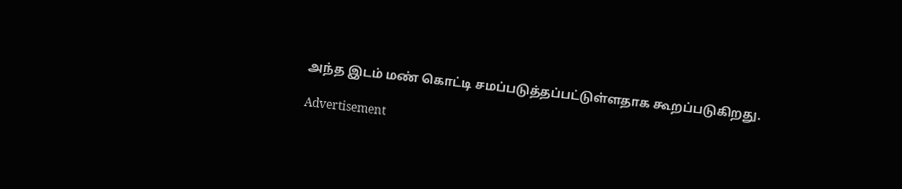அந்த இடம் மண் கொட்டி சமப்படுத்தப்பட்டுள்ளதாக கூறப்படுகிறது.

Advertisement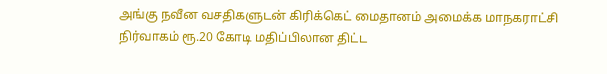அங்கு நவீன வசதிகளுடன் கிரிக்கெட் மைதானம் அமைக்க மாநகராட்சி நிர்வாகம் ரூ.20 கோடி மதிப்பிலான திட்ட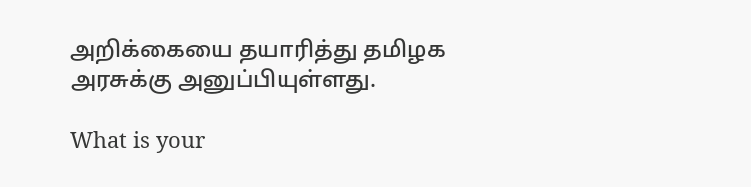அறிக்கையை தயாரித்து தமிழக அரசுக்கு அனுப்பியுள்ளது.

What is your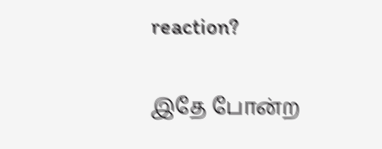reaction?

இதே போன்ற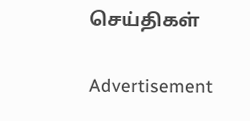செய்திகள்

Advertisement